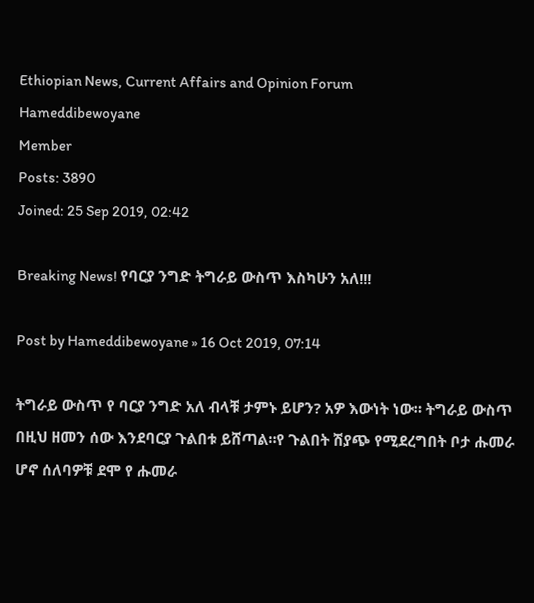Ethiopian News, Current Affairs and Opinion Forum
Hameddibewoyane
Member
Posts: 3890
Joined: 25 Sep 2019, 02:42

Breaking News! የባርያ ንግድ ትግራይ ውስጥ እስካሁን አለ!!!

Post by Hameddibewoyane » 16 Oct 2019, 07:14

ትግራይ ውስጥ የ ባርያ ንግድ አለ ብላቹ ታምኑ ይሆን? አዎ እውነት ነው። ትግራይ ውስጥ በዚህ ዘመን ሰው እንደባርያ ጉልበቱ ይሸጣል።የ ጉልበት ሽያጭ የሚደረግበት ቦታ ሑመራ ሆኖ ሰለባዎቹ ደሞ የ ሑመራ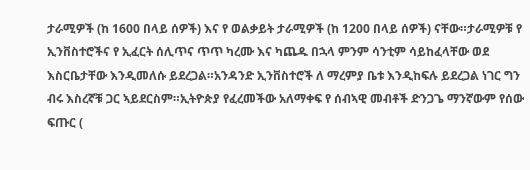ታራሚዎች (ከ 1600 በላይ ሰዎች) እና የ ወልቃይት ታራሚዎች (ከ 1200 በላይ ሰዎች) ናቸው።ታራሚዎቹ የ ኢንቨስተሮችና የ ኢፈርት ሰሊጥና ጥጥ ካረሙ እና ካጨዱ በኋላ ምንም ሳንቲም ሳይከፈላቸው ወደ እስርቤታቸው እንዲመለሱ ይደረጋል።አንዳንድ ኢንቨስተሮች ለ ማረምያ ቤቱ እንዲከፍሉ ይደረጋል ነገር ግን ብሩ እስረኛቹ ጋር ኣይደርስም።ኢትዮጵያ የፈረመችው አለማቀፍ የ ሰብኣዊ መብቶች ድንጋጌ ማንኛውም የሰው ፍጡር (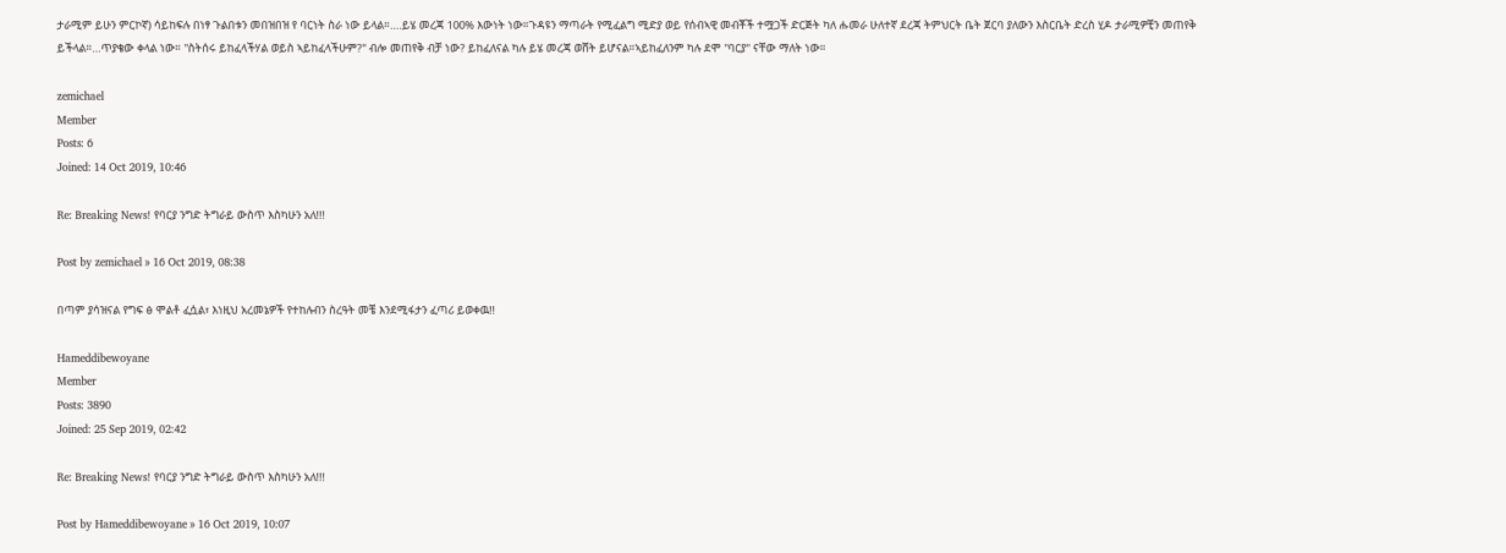ታራሚም ይሁን ምርኮኛ) ሳይከፍሉ በነፃ ጉልበቱን መበዝበዝ የ ባርነት ስራ ነው ይላል።....ይሄ መረጃ 100% እውነት ነው።ጉዳዩን ማጣራት የሚፈልግ ሚድያ ወይ የሰብኣዊ መብቾች ተሟጋች ድርጅት ካለ ሑመራ ሁለተኛ ደረጃ ትምህርት ቤት ጀርባ ያለውን እስርቤት ድረስ ሂዶ ታራሚዎቺን መጠየቅ ይችላል።...ጥያቄው ቀላል ነው። "ስትሰሩ ይከፈላችሃል ወይስ ኣይከፈላችሁም?" ብሎ መጠየቅ ብቻ ነው? ይከፈለናል ካሉ ይሄ መረጃ ወሸት ይሆናል።ኣይከፈለንም ካሉ ደሞ "ባርያ" ናቸው ማለት ነው።

zemichael
Member
Posts: 6
Joined: 14 Oct 2019, 10:46

Re: Breaking News! የባርያ ንግድ ትግራይ ውስጥ እስካሁን አለ!!!

Post by zemichael » 16 Oct 2019, 08:38

በጣም ያሳዝናል የግፍ ፅ ሞልቶ ፈሷል፣ እነዚህ አረመኔዎች የተከሉብን ስረዓት መቼ እንደሚፋታን ፈጣሪ ይወቀዉ!!

Hameddibewoyane
Member
Posts: 3890
Joined: 25 Sep 2019, 02:42

Re: Breaking News! የባርያ ንግድ ትግራይ ውስጥ እስካሁን አለ!!!

Post by Hameddibewoyane » 16 Oct 2019, 10:07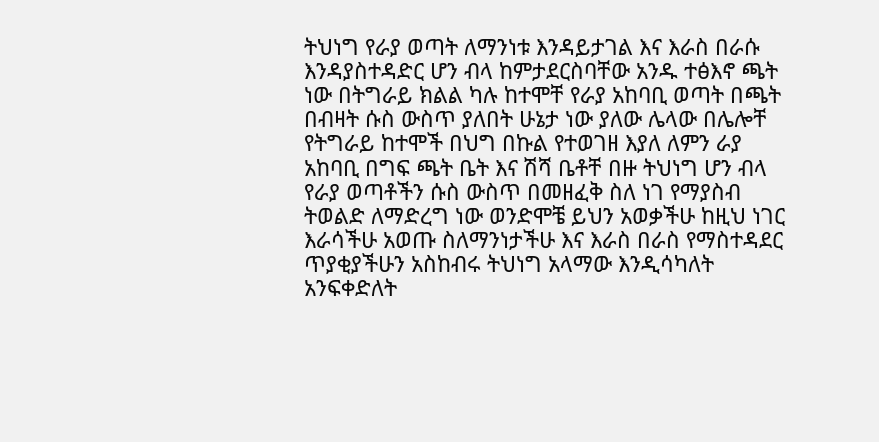ትህነግ የራያ ወጣት ለማንነቱ እንዳይታገል እና እራስ በራሱ እንዳያስተዳድር ሆን ብላ ከምታደርስባቸው አንዱ ተፅእኖ ጫት ነው በትግራይ ክልል ካሉ ከተሞቸ የራያ አከባቢ ወጣት በጫት በብዛት ሱስ ውስጥ ያለበት ሁኔታ ነው ያለው ሌላው በሌሎቸ የትግራይ ከተሞች በህግ በኩል የተወገዘ እያለ ለምን ራያ አከባቢ በግፍ ጫት ቤት እና ሽሻ ቤቶቸ በዙ ትህነግ ሆን ብላ የራያ ወጣቶችን ሱስ ውስጥ በመዘፈቅ ስለ ነገ የማያስብ ትወልድ ለማድረግ ነው ወንድሞቼ ይህን አወቃችሁ ከዚህ ነገር እራሳችሁ አወጡ ስለማንነታችሁ እና እራስ በራስ የማስተዳደር ጥያቂያችሁን አስከብሩ ትህነግ አላማው እንዲሳካለት አንፍቀድለት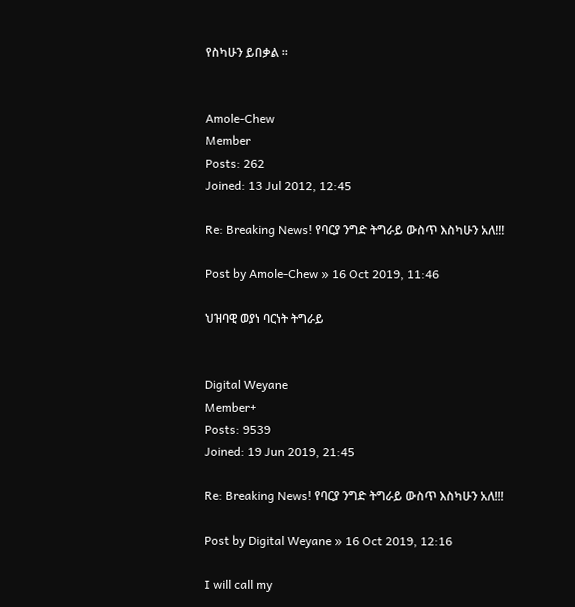የስካሁን ይበቃል ።


Amole-Chew
Member
Posts: 262
Joined: 13 Jul 2012, 12:45

Re: Breaking News! የባርያ ንግድ ትግራይ ውስጥ እስካሁን አለ!!!

Post by Amole-Chew » 16 Oct 2019, 11:46

ህዝባዊ ወያነ ባርነት ትግራይ


Digital Weyane
Member+
Posts: 9539
Joined: 19 Jun 2019, 21:45

Re: Breaking News! የባርያ ንግድ ትግራይ ውስጥ እስካሁን አለ!!!

Post by Digital Weyane » 16 Oct 2019, 12:16

I will call my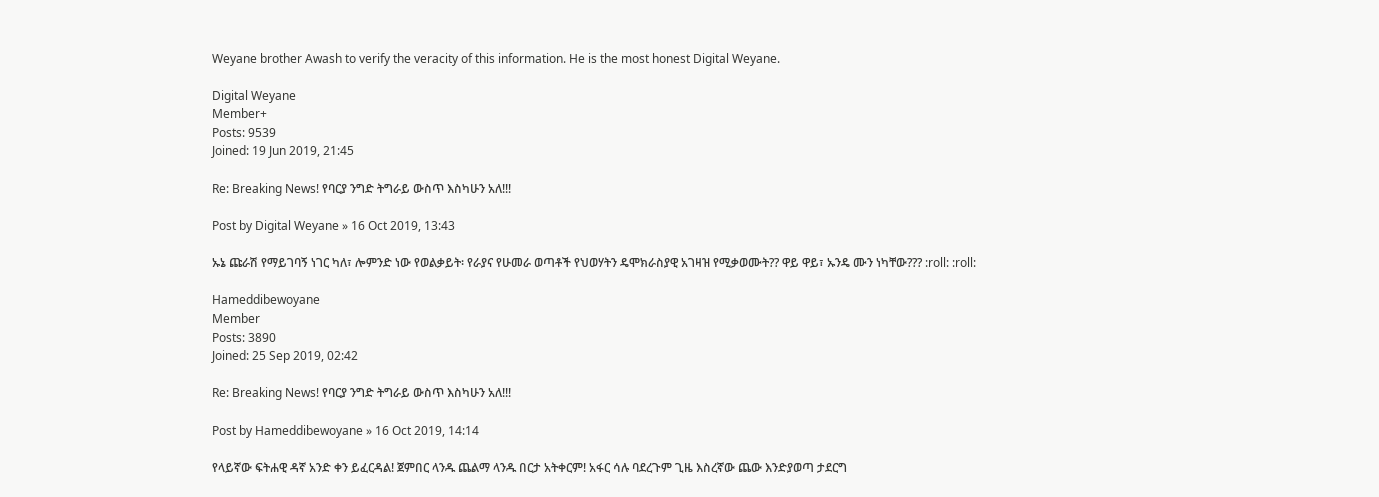Weyane brother Awash to verify the veracity of this information. He is the most honest Digital Weyane.

Digital Weyane
Member+
Posts: 9539
Joined: 19 Jun 2019, 21:45

Re: Breaking News! የባርያ ንግድ ትግራይ ውስጥ እስካሁን አለ!!!

Post by Digital Weyane » 16 Oct 2019, 13:43

ኡኔ ጩራሽ የማይገባኝ ነገር ካለ፣ ሎምንድ ነው የወልቃይት፡ የራያና የሁመራ ወጣቶች የህወሃትን ዴሞክራስያዊ አገዛዝ የሚቃወሙት?? ዋይ ዋይ፣ ኡንዴ ሙን ነካቸው??? :roll: :roll:

Hameddibewoyane
Member
Posts: 3890
Joined: 25 Sep 2019, 02:42

Re: Breaking News! የባርያ ንግድ ትግራይ ውስጥ እስካሁን አለ!!!

Post by Hameddibewoyane » 16 Oct 2019, 14:14

የላይኛው ፍትሐዊ ዳኛ አንድ ቀን ይፈርዳል! ጀምበር ላንዱ ጨልማ ላንዱ በርታ አትቀርም! አፋር ሳሉ ባደረጉም ጊዜ እስረኛው ጨው እንድያወጣ ታደርግ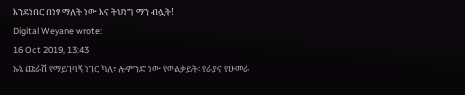እንደነበር በነፃ ማለት ነው እና ትህነግ ማን ብሏት!
Digital Weyane wrote:
16 Oct 2019, 13:43
ኡኔ ጩራሽ የማይገባኝ ነገር ካለ፣ ሎምንድ ነው የወልቃይት፡ የራያና የሁመራ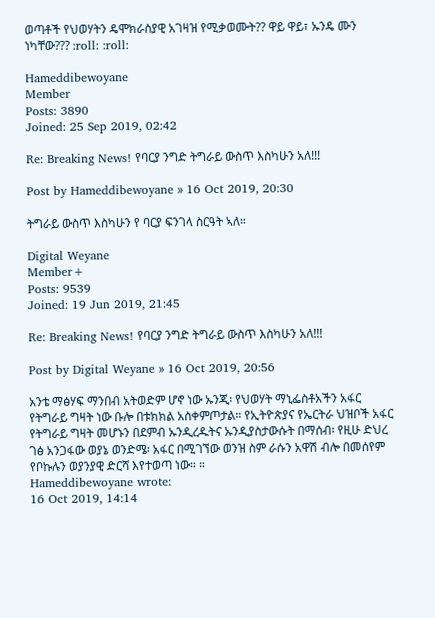ወጣቶች የህወሃትን ዴሞክራስያዊ አገዛዝ የሚቃወሙት?? ዋይ ዋይ፣ ኡንዴ ሙን ነካቸው??? :roll: :roll:

Hameddibewoyane
Member
Posts: 3890
Joined: 25 Sep 2019, 02:42

Re: Breaking News! የባርያ ንግድ ትግራይ ውስጥ እስካሁን አለ!!!

Post by Hameddibewoyane » 16 Oct 2019, 20:30

ትግራይ ውስጥ እስካሁን የ ባርያ ፍንገላ ስርዓት ኣለ።

Digital Weyane
Member+
Posts: 9539
Joined: 19 Jun 2019, 21:45

Re: Breaking News! የባርያ ንግድ ትግራይ ውስጥ እስካሁን አለ!!!

Post by Digital Weyane » 16 Oct 2019, 20:56

አንቴ ማፅሃፍ ማንበብ አትወድም ሆኖ ነው ኡንጂ፡ የህወሃት ማኒፌስቶአችን አፋር የትግራይ ግዛት ነው ቡሎ በቱክክል አስቀምጦታል። የኢትዮጵያና የኤርትራ ህዝቦች አፋር የትግራይ ግዛት መሆኑን በደምብ ኡንዲረዱትና ኡንዲያስታውሱት በማሰብ፡ የዚሁ ድህረ ገፅ አንጋፋው ወያኔ ወንድሜ፡ አፋር በሚገኘው ወንዝ ስም ራሱን አዋሽ ብሎ በመሰየም የቦኩሉን ወያንያዊ ድርሻ እየተወጣ ነው። ።
Hameddibewoyane wrote:
16 Oct 2019, 14:14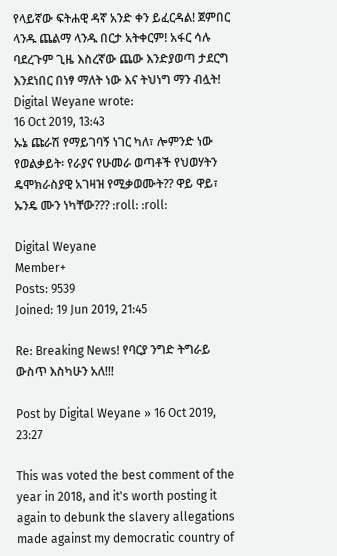የላይኛው ፍትሐዊ ዳኛ አንድ ቀን ይፈርዳል! ጀምበር ላንዱ ጨልማ ላንዱ በርታ አትቀርም! አፋር ሳሉ ባደረጉም ጊዜ እስረኛው ጨው እንድያወጣ ታደርግ እንደነበር በነፃ ማለት ነው እና ትህነግ ማን ብሏት!
Digital Weyane wrote:
16 Oct 2019, 13:43
ኡኔ ጩራሽ የማይገባኝ ነገር ካለ፣ ሎምንድ ነው የወልቃይት፡ የራያና የሁመራ ወጣቶች የህወሃትን ዴሞክራስያዊ አገዛዝ የሚቃወሙት?? ዋይ ዋይ፣ ኡንዴ ሙን ነካቸው??? :roll: :roll:

Digital Weyane
Member+
Posts: 9539
Joined: 19 Jun 2019, 21:45

Re: Breaking News! የባርያ ንግድ ትግራይ ውስጥ እስካሁን አለ!!!

Post by Digital Weyane » 16 Oct 2019, 23:27

This was voted the best comment of the year in 2018, and it's worth posting it again to debunk the slavery allegations made against my democratic country of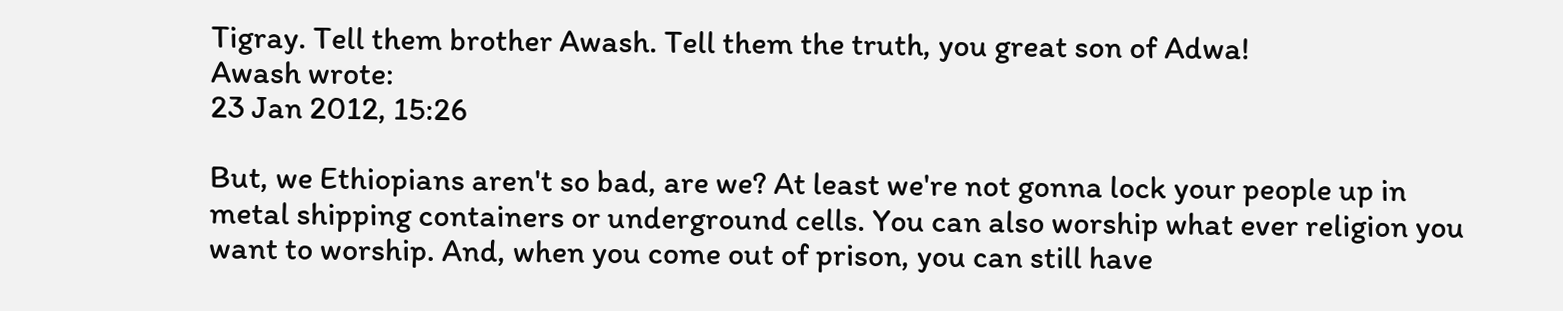Tigray. Tell them brother Awash. Tell them the truth, you great son of Adwa!
Awash wrote:
23 Jan 2012, 15:26

But, we Ethiopians aren't so bad, are we? At least we're not gonna lock your people up in metal shipping containers or underground cells. You can also worship what ever religion you want to worship. And, when you come out of prison, you can still have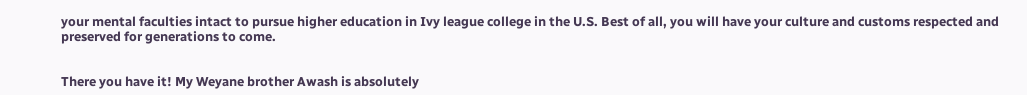your mental faculties intact to pursue higher education in Ivy league college in the U.S. Best of all, you will have your culture and customs respected and preserved for generations to come.


There you have it! My Weyane brother Awash is absolutely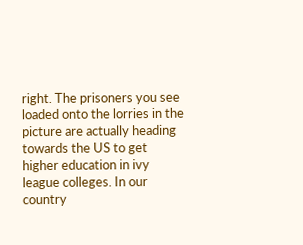right. The prisoners you see loaded onto the lorries in the picture are actually heading towards the US to get higher education in ivy league colleges. In our country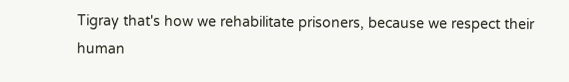Tigray that's how we rehabilitate prisoners, because we respect their human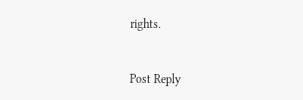rights.


Post Reply